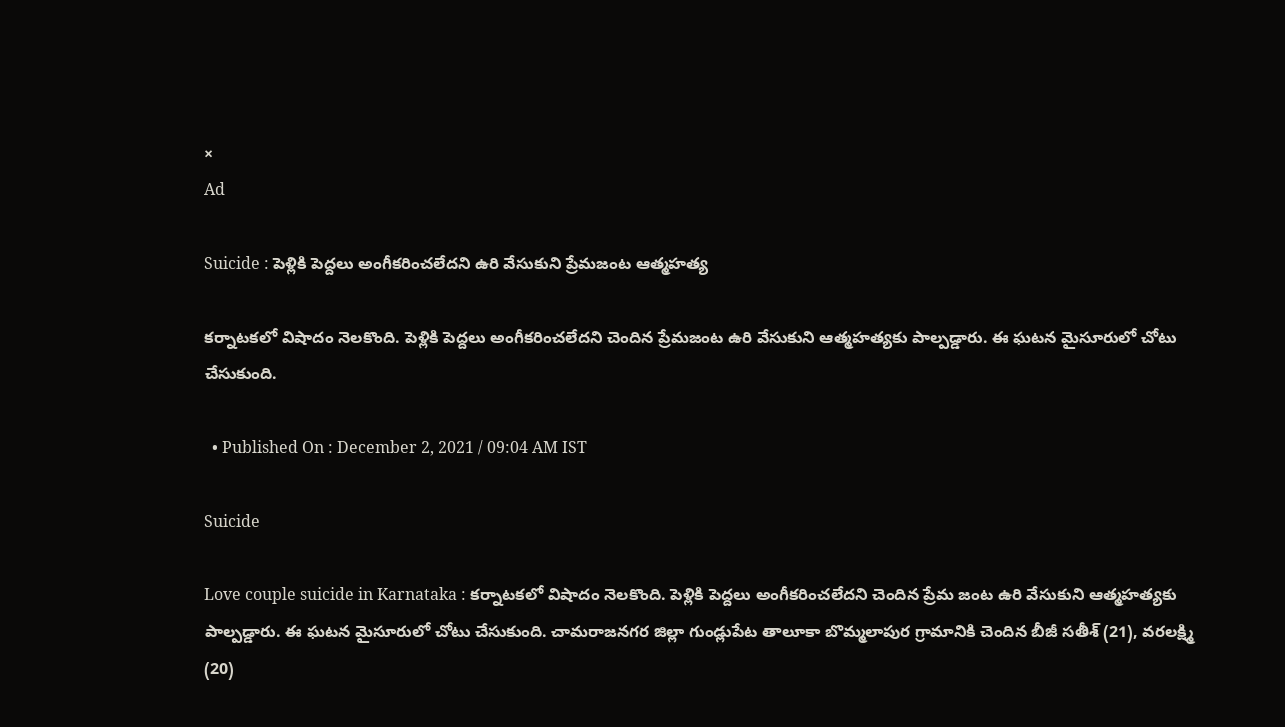×
Ad

Suicide : పెళ్లికి పెద్దలు అంగీకరించలేదని ఉరి వేసుకుని ప్రేమజంట ఆత్మహత్య

కర్నాటకలో విషాదం నెలకొంది. పెళ్లికి పెద్దలు అంగీకరించలేదని చెందిన ప్రేమజంట ఉరి వేసుకుని ఆత్మహత్యకు పాల్పడ్డారు. ఈ ఘటన మైసూరులో చోటు చేసుకుంది.

  • Published On : December 2, 2021 / 09:04 AM IST

Suicide

Love couple suicide in Karnataka : కర్నాటకలో విషాదం నెలకొంది. పెళ్లికి పెద్దలు అంగీకరించలేదని చెందిన ప్రేమ జంట ఉరి వేసుకుని ఆత్మహత్యకు పాల్పడ్డారు. ఈ ఘటన మైసూరులో చోటు చేసుకుంది. చామరాజనగర జిల్లా గుండ్లుపేట తాలూకా బొమ్మలాపుర గ్రామానికి చెందిన బీజీ సతీశ్‌ (21), వరలక్ష్మి (20)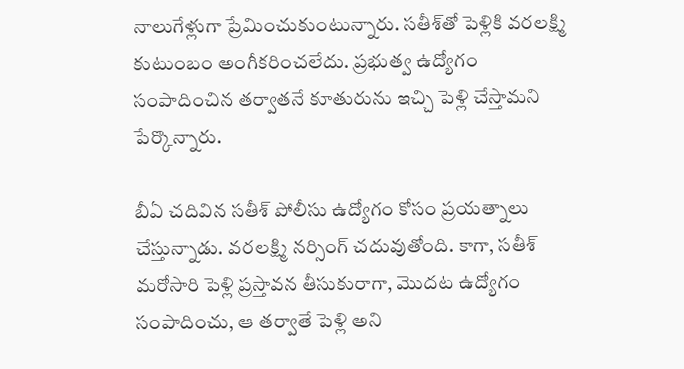నాలుగేళ్లుగా ప్రేమించుకుంటున్నారు. సతీశ్‌తో పెళ్లికి వరలక్ష్మి కుటుంబం అంగీకరించలేదు. ప్రభుత్వ ఉద్యోగం సంపాదించిన తర్వాతనే కూతురును ఇచ్చి పెళ్లి చేస్తామని పేర్కొన్నారు.

బీఏ చదివిన సతీశ్‌ పోలీసు ఉద్యోగం కోసం ప్రయత్నాలు చేస్తున్నాడు. వరలక్ష్మి నర్సింగ్‌ చదువుతోంది. కాగా, సతీశ్‌ మరోసారి పెళ్లి ప్రస్తావన తీసుకురాగా, మొదట ఉద్యోగం సంపాదించు, ఆ తర్వాతే పెళ్లి అని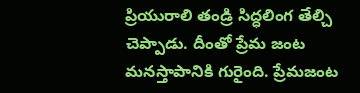ప్రియురాలి తండ్రి సిద్ధలింగ తేల్చి చెప్పాడు. దీంతో ప్రేమ జంట మనస్తాపానికి గురైంది. ప్రేమజంట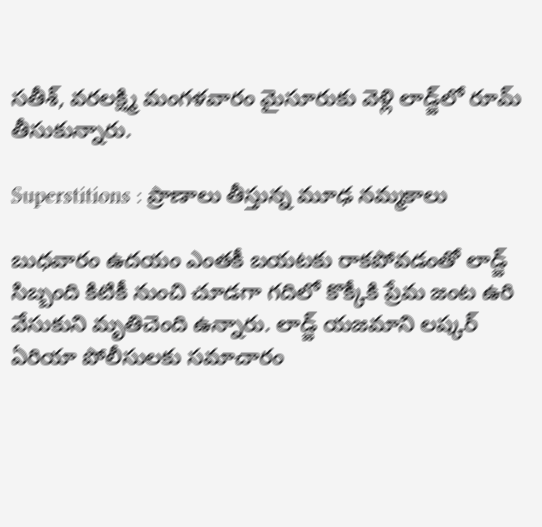సతీశ్‌, వరలక్ష్మి మంగళవారం మైసూరుకు వెళ్లి లాడ్జ్‌లో రూమ్ తీసుకున్నారు.

Superstitions : ప్రాణాలు తీస్తున్న మూఢ నమ్మకాలు

బుధవారం ఉదయం ఎంతకీ బయటకు రాకపోవడంతో లాడ్జ్ సిబ్బంది కిటికీ నుంచి చూడగా గదిలో కొక్కీకి ప్రేమ జంట ఉరి వేసుకుని మృతిచెంది ఉన్నారు. లాడ్జ్‌ యజమాని లష్కర్‌ ఏరియా పోలీసులకు సమాచారం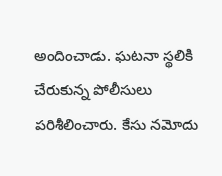అందించాడు. ఘటనా స్థలికి చేరుకున్న పోలీసులు పరిశీలించారు. కేసు నమోదు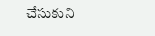చేసుకుని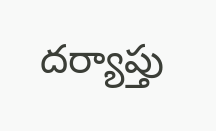దర్యాప్తు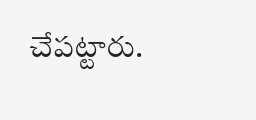చేపట్టారు.